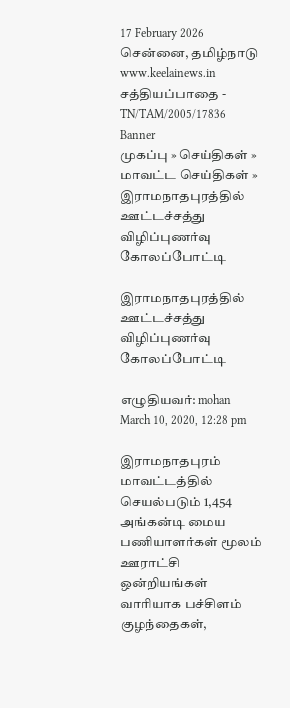17 February 2026 சென்னை, தமிழ்நாடு
www.keelainews.in
சத்தியப்பாதை - TN/TAM/2005/17836
Banner
முகப்பு » செய்திகள் » மாவட்ட செய்திகள் » இராமநாதபுரத்தில் ஊட்டச்சத்து விழிப்புணர்வு கோலப்போட்டி

இராமநாதபுரத்தில் ஊட்டச்சத்து விழிப்புணர்வு கோலப்போட்டி

எழுதியவர்: mohan March 10, 2020, 12:28 pm

இராமநாதபுரம் மாவட்டத்தில் செயல்படும் 1,454 அங்கன்டி மைய பணியாளர்கள் மூலம் ஊராட்சி ஒன்றியங்கள் வாரியாக பச்சிளம் குழந்தைகள்,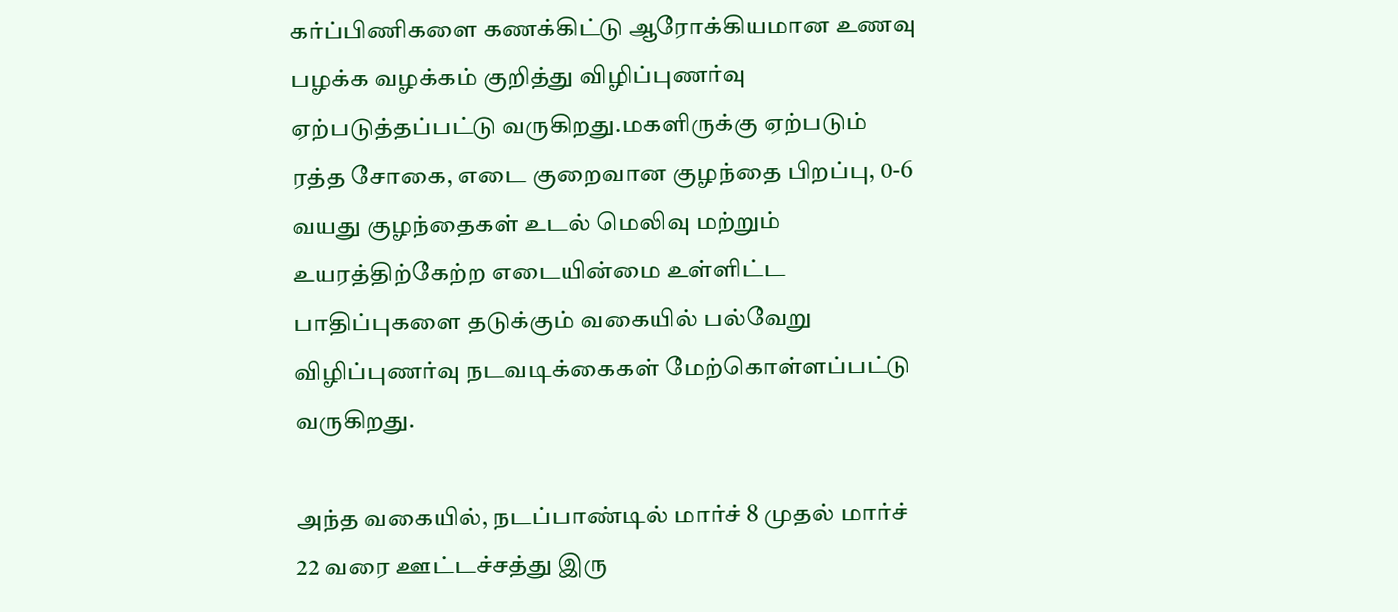கர்ப்பிணிகளை கணக்கிட்டு ஆரோக்கியமான உணவு பழக்க வழக்கம் குறித்து விழிப்புணர்வு ஏற்படுத்தப்பட்டு வருகிறது.மகளிருக்கு ஏற்படும் ரத்த சோகை, எடை குறைவான குழந்தை பிறப்பு, 0-6 வயது குழந்தைகள் உடல் மெலிவு மற்றும் உயரத்திற்கேற்ற எடையின்மை உள்ளிட்ட பாதிப்புகளை தடுக்கும் வகையில் பல்வேறு விழிப்புணர்வு நடவடிக்கைகள் மேற்கொள்ளப்பட்டு வருகிறது.

அந்த வகையில், நடப்பாண்டில் மார்ச் 8 முதல் மார்ச் 22 வரை ஊட்டச்சத்து இரு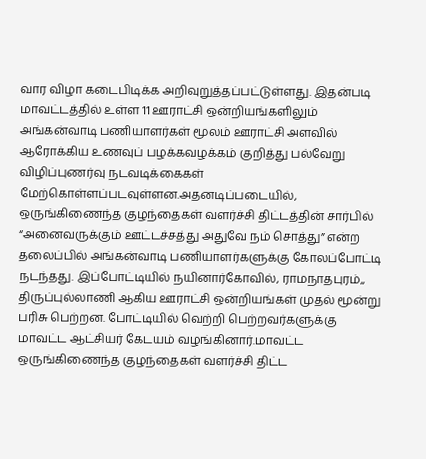வார விழா கடைபிடிக்க அறிவுறுத்தப்பட்டுள்ளது. இதன்படி மாவட்டத்தில் உள்ள 11 ஊராட்சி ஒன்றியங்களிலும் அங்கன்வாடி பணியாளர்கள் மூலம் ஊராட்சி அளவில் ஆரோக்கிய உணவுப் பழக்கவழக்கம் குறித்து பல்வேறு விழிப்புணர்வு நடவடிக்கைகள் மேற்கொள்ளப்படவுள்ளன.அதனடிப்படையில், ஒருங்கிணைந்த குழந்தைகள் வளர்ச்சி திட்டத்தின் சார்பில் “அனைவருக்கும் ஊட்டச்சத்து அதுவே நம் சொத்து” என்ற தலைப்பில் அங்கன்வாடி பணியாளர்களுக்கு கோலப்போட்டி நடந்தது. இப்போட்டியில் நயினார்கோவில், ராமநாதபுரம்,, திருப்புல்லாணி ஆகிய ஊராட்சி ஒன்றியங்கள் முதல் மூன்று பரிசு பெற்றன. போட்டியில் வெற்றி பெற்றவர்களுக்கு மாவட்ட ஆட்சியர் கேடயம் வழங்கினார்.மாவட்ட ஒருங்கிணைந்த குழந்தைகள் வளர்ச்சி திட்ட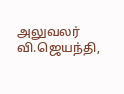அலுவலர் வி.ஜெயந்தி,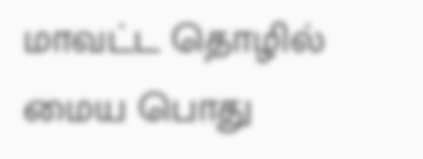மாவட்ட தொழில் மைய பொது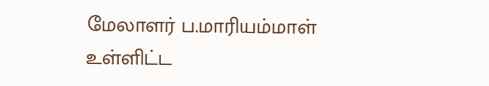மேலாளர் ப.மாரியம்மாள் உள்ளிட்ட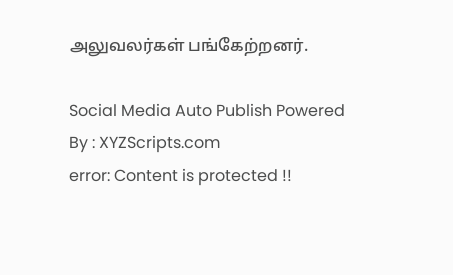அலுவலர்கள் பங்கேற்றனர்.

Social Media Auto Publish Powered By : XYZScripts.com
error: Content is protected !!